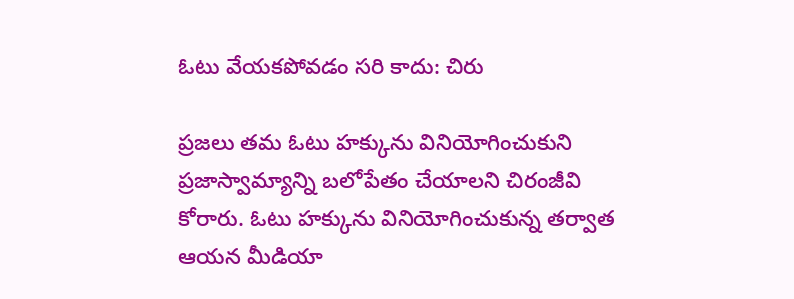ఓటు వేయకపోవడం సరి కాదు: చిరు

ప్రజలు తమ ఓటు హక్కును వినియోగించుకుని ప్రజాస్వామ్యాన్ని బలోపేతం చేయాలని చిరంజీవి కోరారు. ఓటు హక్కును వినియోగించుకున్న తర్వాత ఆయన మీడియా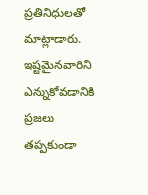ప్రతినిధులతో మాట్లాడారు. ఇష్టమైనవారిని ఎన్నుకోవడానికి ప్రజలు తప్పకుండా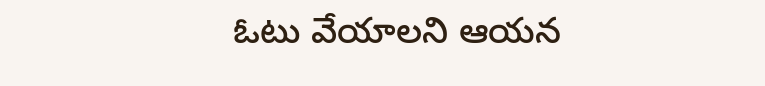ఓటు వేయాలని ఆయన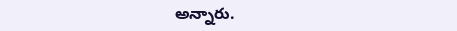అన్నారు.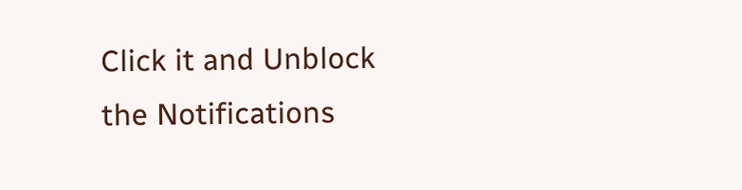Click it and Unblock the Notifications